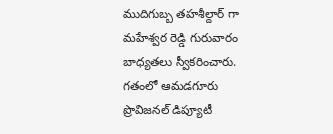ముదిగుబ్బ తహశీల్దార్ గా మహేశ్వర రెడ్డి గురువారం బాధ్యతలు స్వీకరించారు. గతంలో ఆమడగూరు ప్రొవిజనల్ డిప్యూటీ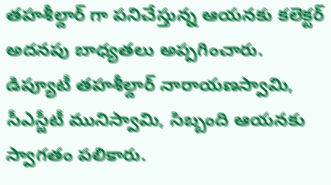తహశీల్దార్ గా పనిచేస్తున్న ఆయనకు కలెక్టర్ అదనపు బాధ్యతలు అప్పగించారు. డిప్యూటీ తహశీల్దార్ నారాయణస్వామి, సీఎస్జీటీ మునిస్వామి, సిబ్బంది ఆయనకు స్వాగతం పలికారు.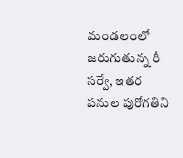మండలంలో జరుగుతున్న రీ సర్వే, ఇతర పనుల పురోగతిని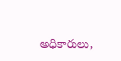అధికారులు,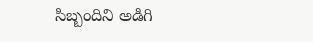సిబ్బందిని అడిగి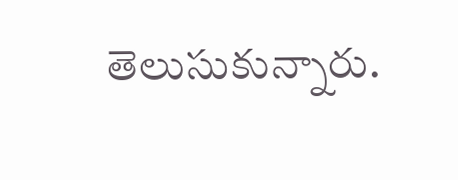తెలుసుకున్నారు.